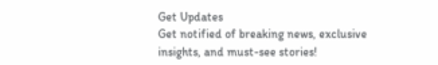Get Updates
Get notified of breaking news, exclusive insights, and must-see stories!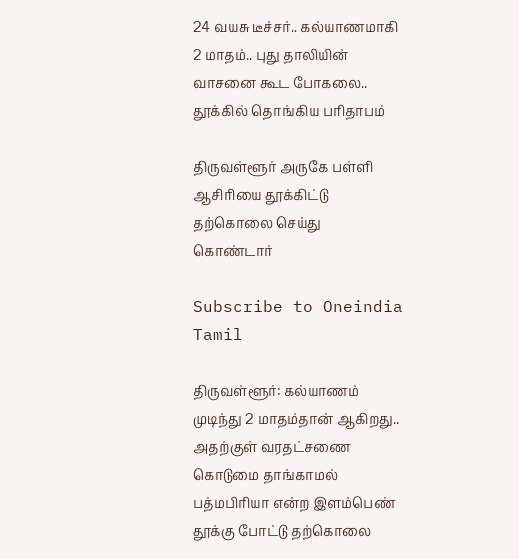24 வயசு டீச்சர்.. கல்யாணமாகி 2 மாதம்.. புது தாலியின் வாசனை கூட போகலை.. தூக்கில் தொங்கிய பரிதாபம்

திருவள்ளூர் அருகே பள்ளி ஆசிரியை தூக்கிட்டு தற்கொலை செய்து கொண்டார்

Subscribe to Oneindia Tamil

திருவள்ளூர்: கல்யாணம் முடிந்து 2 மாதம்தான் ஆகிறது.. அதற்குள் வரதட்சணை கொடுமை தாங்காமல் பத்மபிரியா என்ற இளம்பெண் தூக்கு போட்டு தற்கொலை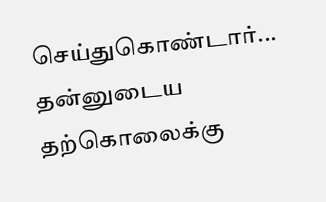செய்துகொண்டார்... தன்னுடைய தற்கொலைக்கு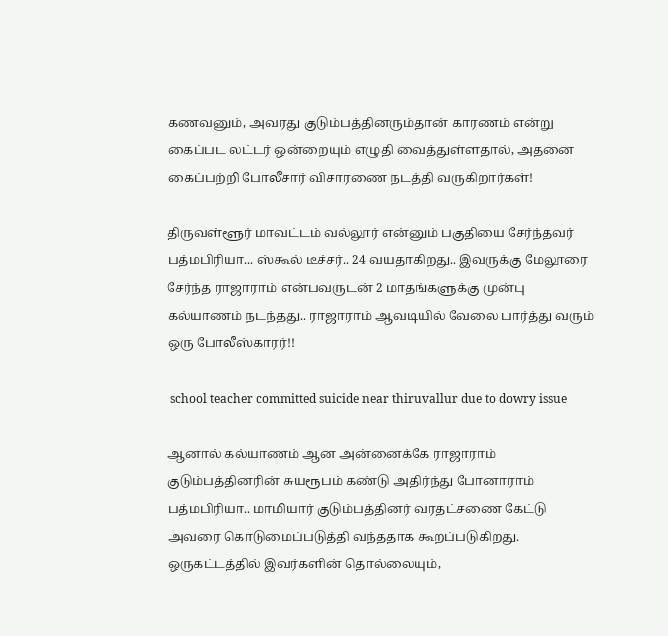கணவனும், அவரது குடும்பத்தினரும்தான் காரணம் என்று கைப்பட லட்டர் ஒன்றையும் எழுதி வைத்துள்ளதால், அதனை கைப்பற்றி போலீசார் விசாரணை நடத்தி வருகிறார்கள்!

திருவள்ளூர் மாவட்டம் வல்லூர் என்னும் பகுதியை சேர்ந்தவர் பத்மபிரியா... ஸ்கூல் டீச்சர்.. 24 வயதாகிறது.. இவருக்கு மேலூரை சேர்ந்த ராஜாராம் என்பவருடன் 2 மாதங்களுக்கு முன்பு கல்யாணம் நடந்தது.. ராஜாராம் ஆவடியில் வேலை பார்த்து வரும் ஒரு போலீஸ்காரர்!!

 school teacher committed suicide near thiruvallur due to dowry issue

ஆனால் கல்யாணம் ஆன அன்னைக்கே ராஜாராம் குடும்பத்தினரின் சுயரூபம் கண்டு அதிர்ந்து போனாராம் பத்மபிரியா.. மாமியார் குடும்பத்தினர் வரதட்சணை கேட்டு அவரை கொடுமைப்படுத்தி வந்ததாக கூறப்படுகிறது. ஒருகட்டத்தில் இவர்களின் தொல்லையும்,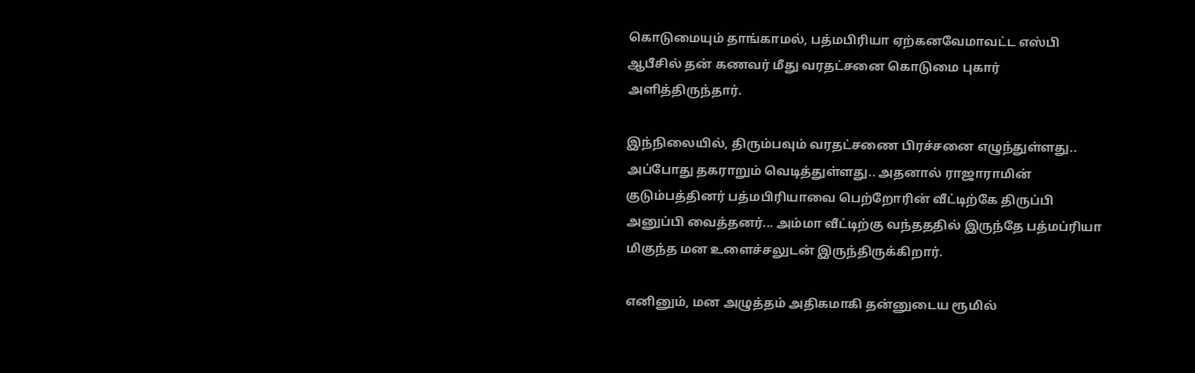கொடுமையும் தாங்காமல், பத்மபிரியா ஏற்கனவேமாவட்ட எஸ்பி ஆபீசில் தன் கணவர் மீது வரதட்சனை கொடுமை புகார் அளித்திருந்தார்.

இந்நிலையில், திரும்பவும் வரதட்சணை பிரச்சனை எழுந்துள்ளது.. அப்போது தகராறும் வெடித்துள்ளது.. அதனால் ராஜாராமின் குடும்பத்தினர் பத்மபிரியாவை பெற்றோரின் வீட்டிற்கே திருப்பி அனுப்பி வைத்தனர்... அம்மா வீட்டிற்கு வந்தததில் இருந்தே பத்மப்ரியா மிகுந்த மன உளைச்சலுடன் இருந்திருக்கிறார்.

எனினும், மன அழுத்தம் அதிகமாகி தன்னுடைய ரூமில்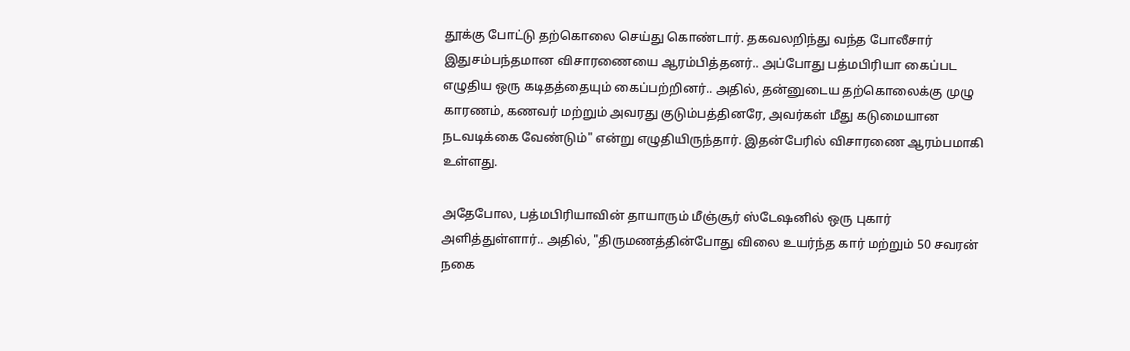தூக்கு போட்டு தற்கொலை செய்து கொண்டார். தகவலறிந்து வந்த போலீசார் இதுசம்பந்தமான விசாரணையை ஆரம்பித்தனர்.. அப்போது பத்மபிரியா கைப்பட எழுதிய ஒரு கடிதத்தையும் கைப்பற்றினர்.. அதில், தன்னுடைய தற்கொலைக்கு முழு காரணம், கணவர் மற்றும் அவரது குடும்பத்தினரே, அவர்கள் மீது கடுமையான நடவடிக்கை வேண்டும்" என்று எழுதியிருந்தார். இதன்பேரில் விசாரணை ஆரம்பமாகி உள்ளது.

அதேபோல, பத்மபிரியாவின் தாயாரும் மீஞ்சூர் ஸ்டேஷனில் ஒரு புகார் அளித்துள்ளார்.. அதில், "திருமணத்தின்போது விலை உயர்ந்த கார் மற்றும் 50 சவரன் நகை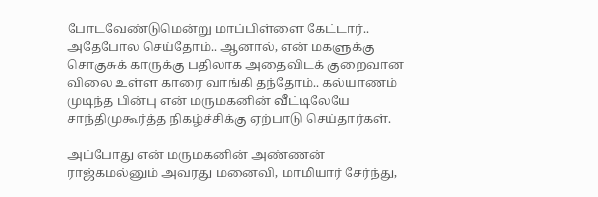போடவேண்டுமென்று மாப்பிள்ளை கேட்டார்.. அதேபோல செய்தோம்.. ஆனால், என் மகளுக்கு சொகுசுக் காருக்கு பதிலாக அதைவிடக் குறைவான விலை உள்ள காரை வாங்கி தந்தோம்.. கல்யாணம் முடிந்த பின்பு என் மருமகனின் வீட்டிலேயே சாந்திமுகூர்த்த நிகழ்ச்சிக்கு ஏற்பாடு செய்தார்கள்.

அப்போது என் மருமகனின் அண்ணன் ராஜ்கமல்னும் அவரது மனைவி, மாமியார் சேர்ந்து,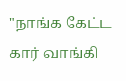"நாங்க கேட்ட கார் வாங்கி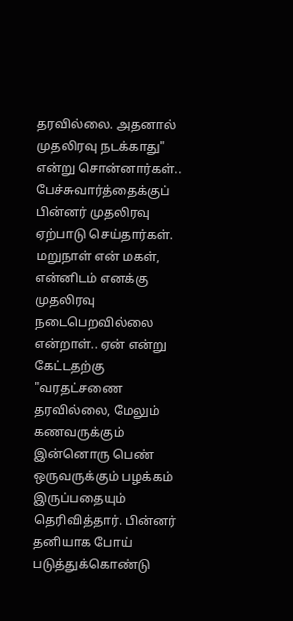தரவில்லை. அதனால் முதலிரவு நடக்காது" என்று சொன்னார்கள்.. பேச்சுவார்த்தைக்குப் பின்னர் முதலிரவு ஏற்பாடு செய்தார்கள். மறுநாள் என் மகள், என்னிடம் எனக்கு முதலிரவு நடைபெறவில்லை என்றாள்.. ஏன் என்று கேட்டதற்கு "வரதட்சணை தரவில்லை, மேலும் கணவருக்கும் இன்னொரு பெண் ஒருவருக்கும் பழக்கம் இருப்பதையும் தெரிவித்தார். பின்னர் தனியாக போய் படுத்துக்கொண்டு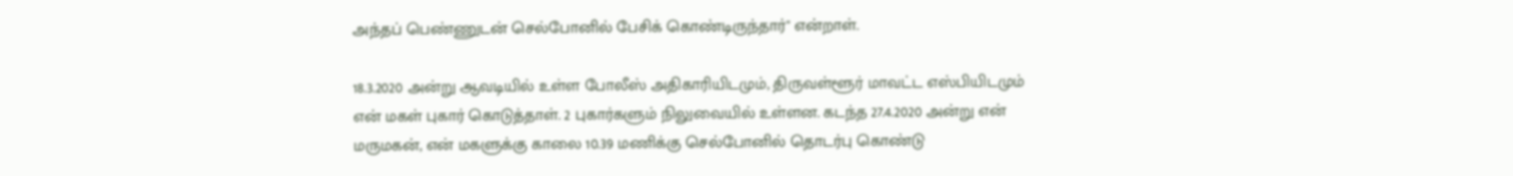அந்தப் பெண்ணுடன் செல்போனில் பேசிக் கொண்டிருந்தார்" என்றாள்.

18.3.2020 அன்று ஆவடியில் உள்ள போலீஸ் அதிகாரியிடமும், திருவள்ளூர் மாவட்ட எஸ்பியிடமும் என் மகள் புகார் கொடுத்தாள். 2 புகார்களும் நிலுவையில் உள்ளன. கடந்த 27.4.2020 அன்று என் மருமகன், என் மகளுக்கு காலை 10.39 மணிக்கு செல்போனில் தொடர்பு கொண்டு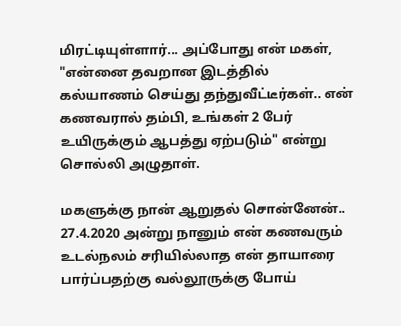மிரட்டியுள்ளார்... அப்போது என் மகள், "என்னை தவறான இடத்தில் கல்யாணம் செய்து தந்துவீட்டீர்கள்.. என் கணவரால் தம்பி, உங்கள் 2 பேர் உயிருக்கும் ஆபத்து ஏற்படும்" என்று சொல்லி அழுதாள்.

மகளுக்கு நான் ஆறுதல் சொன்னேன்.. 27.4.2020 அன்று நானும் என் கணவரும் உடல்நலம் சரியில்லாத என் தாயாரை பார்ப்பதற்கு வல்லூருக்கு போய்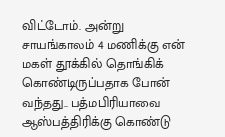விட்டோம். அன்று சாயங்காலம் 4 மணிக்கு என் மகள் தூக்கில் தொங்கிக் கொண்டிருப்பதாக போன் வந்தது.. பத்மபிரியாவை ஆஸ்பத்திரிக்கு கொண்டு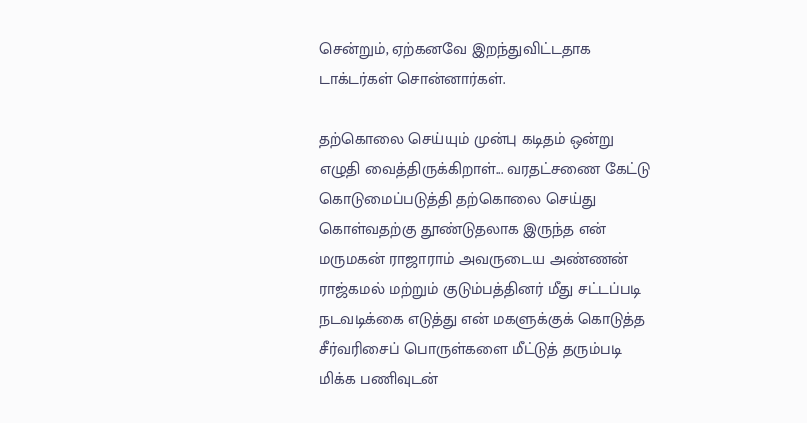சென்றும், ஏற்கனவே இறந்துவிட்டதாக டாக்டர்கள் சொன்னார்கள்.

தற்கொலை செய்யும் முன்பு கடிதம் ஒன்று எழுதி வைத்திருக்கிறாள்... வரதட்சணை கேட்டு கொடுமைப்படுத்தி தற்கொலை செய்து கொள்வதற்கு தூண்டுதலாக இருந்த என் மருமகன் ராஜாராம் அவருடைய அண்ணன் ராஜ்கமல் மற்றும் குடும்பத்தினர் மீது சட்டப்படி நடவடிக்கை எடுத்து என் மகளுக்குக் கொடுத்த சீர்வரிசைப் பொருள்களை மீட்டுத் தரும்படி மிக்க பணிவுடன்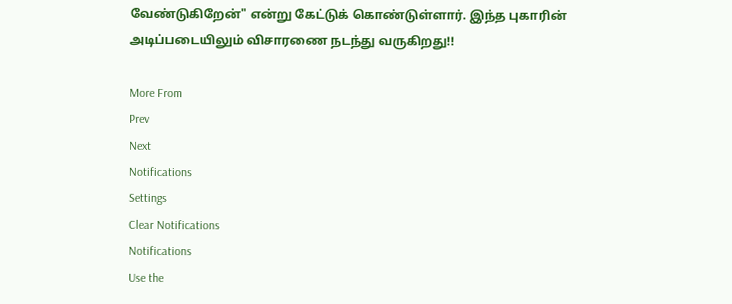வேண்டுகிறேன்" என்று கேட்டுக் கொண்டுள்ளார். இந்த புகாரின் அடிப்படையிலும் விசாரணை நடந்து வருகிறது!!

More From
Prev
Next
Notifications
Settings
Clear Notifications
Notifications
Use the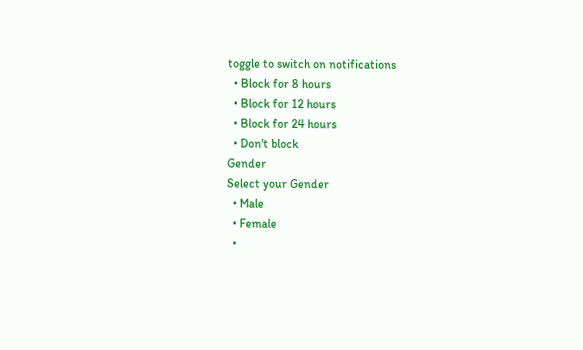toggle to switch on notifications
  • Block for 8 hours
  • Block for 12 hours
  • Block for 24 hours
  • Don't block
Gender
Select your Gender
  • Male
  • Female
  •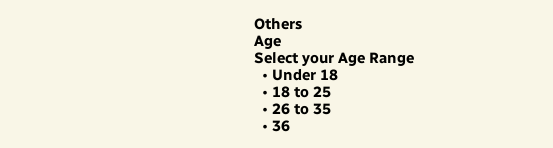Others
Age
Select your Age Range
  • Under 18
  • 18 to 25
  • 26 to 35
  • 36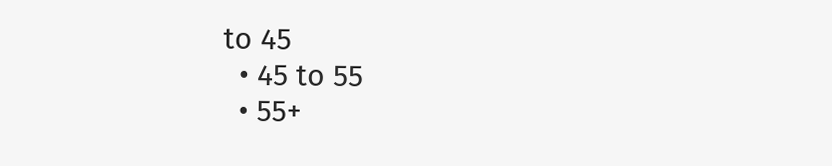to 45
  • 45 to 55
  • 55+